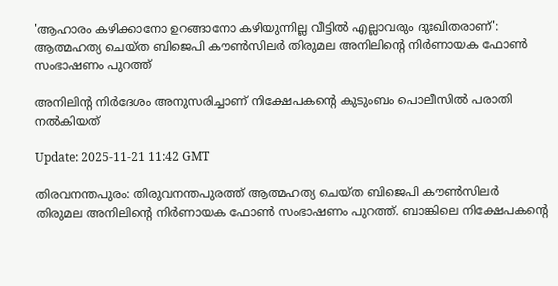'ആഹാരം കഴിക്കാനോ ഉറങ്ങാനോ കഴിയുന്നില്ല വീട്ടിൽ എല്ലാവരും ദുഃഖിതരാണ്': ആത്മഹത്യ ചെയ്ത ബിജെപി കൗൺസിലർ തിരുമല അനിലിന്റെ നിർണായക ഫോൺ സംഭാഷണം പുറത്ത്

അനിലിന്റ നിർദേശം അനുസരിച്ചാണ് നിക്ഷേപകന്റെ കുടുംബം പൊലീസിൽ പരാതി നൽകിയത്

Update: 2025-11-21 11:42 GMT

തിരവനന്തപുരം: തിരുവനന്തപുരത്ത് ആത്മഹത്യ ചെയ്ത ബിജെപി കൗൺസിലർ തിരുമല അനിലിന്റെ നിർണായക ഫോൺ സംഭാഷണം പുറത്ത്. ബാങ്കിലെ നിക്ഷേപകന്റെ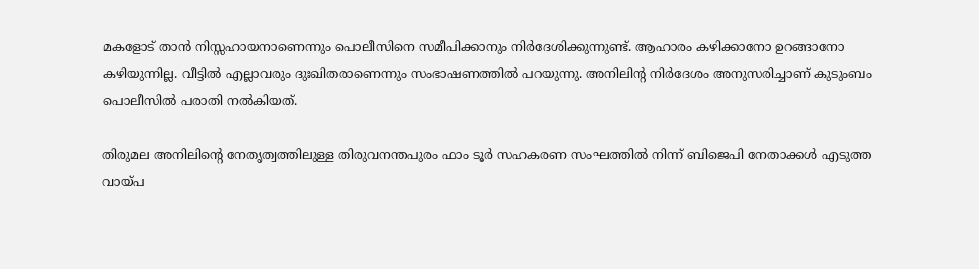മകളോട് താൻ നിസ്സഹായനാണെന്നും പൊലീസിനെ സമീപിക്കാനും നിർദേശിക്കുന്നുണ്ട്. ആഹാരം കഴിക്കാനോ ഉറങ്ങാനോ കഴിയുന്നില്ല. വീട്ടിൽ എല്ലാവരും ദുഃഖിതരാണെന്നും സംഭാഷണത്തിൽ പറയുന്നു. അനിലിന്റ നിർദേശം അനുസരിച്ചാണ് കുടുംബം പൊലീസിൽ പരാതി നൽകിയത്.

തിരുമല അനിലിന്റെ നേതൃത്വത്തിലുള്ള തിരുവനന്തപുരം ഫാം ടൂർ സഹകരണ സംഘത്തിൽ നിന്ന് ബിജെപി നേതാക്കൾ എടുത്ത വായ്പ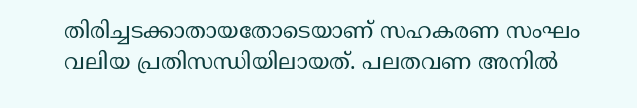തിരിച്ചടക്കാതായതോടെയാണ് സഹകരണ സംഘം വലിയ പ്രതിസന്ധിയിലായത്. പലതവണ അനിൽ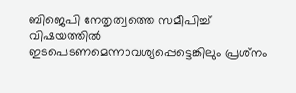ബിജെപി നേതൃത്വത്തെ സമീപിച്ച് വിഷയത്തിൽ ഇടപെടണമെന്നാവശ്യപ്പെട്ടെങ്കിലും പ്രശ്‌നം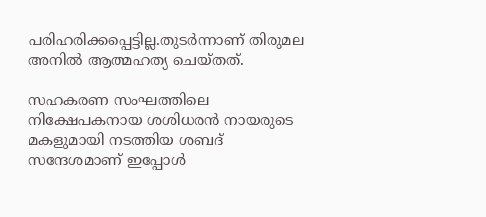പരിഹരിക്കപ്പെട്ടില്ല.തുടർന്നാണ് തിരുമല അനിൽ ആത്മഹത്യ ചെയ്തത്.

സഹകരണ സംഘത്തിലെ നിക്ഷേപകനായ ശശിധരൻ നായരുടെ മകളുമായി നടത്തിയ ശബദ് സന്ദേശമാണ് ഇപ്പോൾ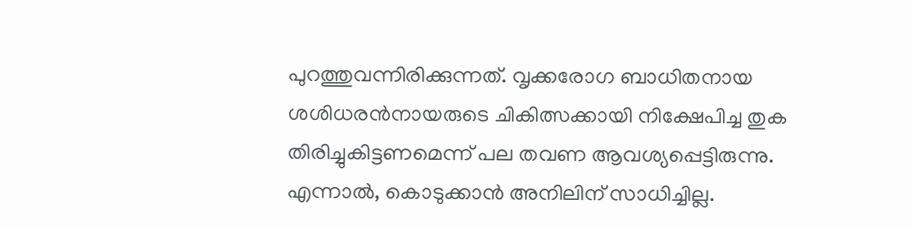പുറത്തുവന്നിരിക്കുന്നത്. വൃക്കരോഗ ബാധിതനായ ശശിധരൻനായരുടെ ചികിത്സക്കായി നിക്ഷേപിച്ച തുക തിരിച്ചുകിട്ടണമെന്ന് പല തവണ ആവശ്യപ്പെട്ടിരുന്നു. എന്നാൽ, കൊടുക്കാൻ അനിലിന് സാധിച്ചില്ല.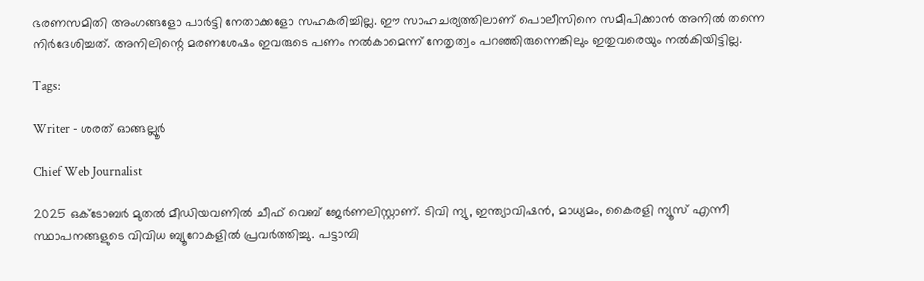ഭരണസമിതി അംഗങ്ങളോ പാർട്ടി നേതാക്കളോ സഹകരിച്ചില്ല. ഈ സാഹചര്യത്തിലാണ് പൊലീസിനെ സമീപിക്കാൻ അനിൽ തന്നെ നിർദേശിച്ചത്. അനിലിന്റെ മരണശേഷം ഇവരുടെ പണം നൽകാമെന്ന് നേതൃത്വം പറഞ്ഞിരുന്നെങ്കിലും ഇതുവരെയും നൽകിയിട്ടില്ല.

Tags:

Writer - ശരത് ഓങ്ങല്ലൂർ

Chief Web Journalist

2025 ഒക്ടോബർ മുതൽ മീ‍ഡിയവണിൽ ചീഫ് വെബ് ജേർണലിസ്റ്റാണ്. ടിവി ന്യു, ഇന്ത്യാവിഷൻ, മാധ്യമം, കൈരളി ന്യൂസ് എന്നീ സ്ഥാപനങ്ങളുടെ വിവിധ ബ്യൂറോകളിൽ പ്രവർത്തിച്ചു. പട്ടാമ്പി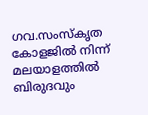ഗവ.സംസ്കൃത കോളജിൽ നിന്ന് മലയാളത്തിൽ ബിരുദവും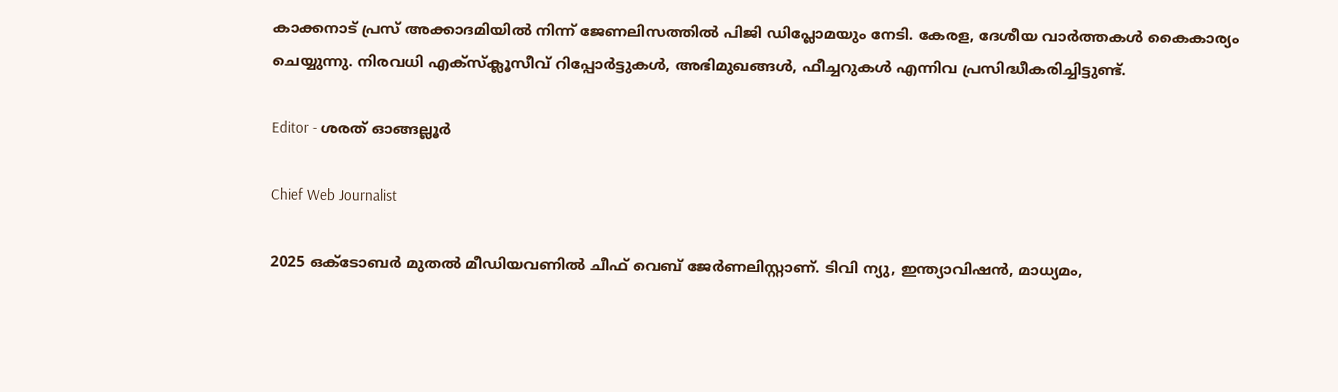കാക്കനാട് പ്രസ് അക്കാദമിയിൽ നിന്ന് ജേണലിസത്തിൽ പിജി ഡിപ്ലോമയും നേടി. കേരള, ദേശീയ വാർത്തകൾ കൈകാര്യം ചെയ്യുന്നു. നിരവധി എക്സ്ക്ലൂസീവ് റിപ്പോർട്ടുകൾ, അഭിമുഖങ്ങള്‍, ഫീച്ചറുകള്‍ എന്നിവ പ്രസിദ്ധീകരിച്ചിട്ടുണ്ട്.

Editor - ശരത് ഓങ്ങല്ലൂർ

Chief Web Journalist

2025 ഒക്ടോബർ മുതൽ മീ‍ഡിയവണിൽ ചീഫ് വെബ് ജേർണലിസ്റ്റാണ്. ടിവി ന്യു, ഇന്ത്യാവിഷൻ, മാധ്യമം,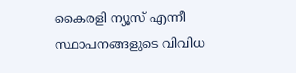കൈരളി ന്യൂസ് എന്നീ സ്ഥാപനങ്ങളുടെ വിവിധ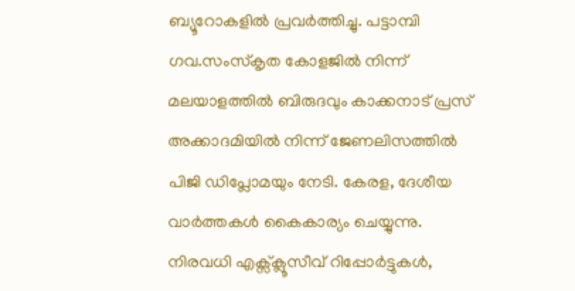ബ്യൂറോകളിൽ പ്രവർത്തിച്ചു. പട്ടാമ്പി ഗവ.സംസ്കൃത കോളജിൽ നിന്ന് മലയാളത്തിൽ ബിരുദവും കാക്കനാട് പ്രസ് അക്കാദമിയിൽ നിന്ന് ജേണലിസത്തിൽ പിജി ഡിപ്ലോമയും നേടി. കേരള, ദേശീയ വാർത്തകൾ കൈകാര്യം ചെയ്യുന്നു. നിരവധി എക്സ്ക്ലൂസീവ് റിപ്പോർട്ടുകൾ,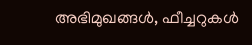അഭിമുഖങ്ങള്‍, ഫീച്ചറുകള്‍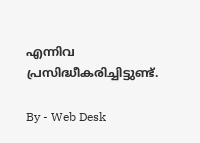എന്നിവ പ്രസിദ്ധീകരിച്ചിട്ടുണ്ട്.

By - Web Desk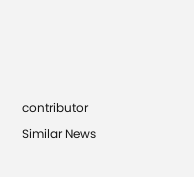contributor

Similar News